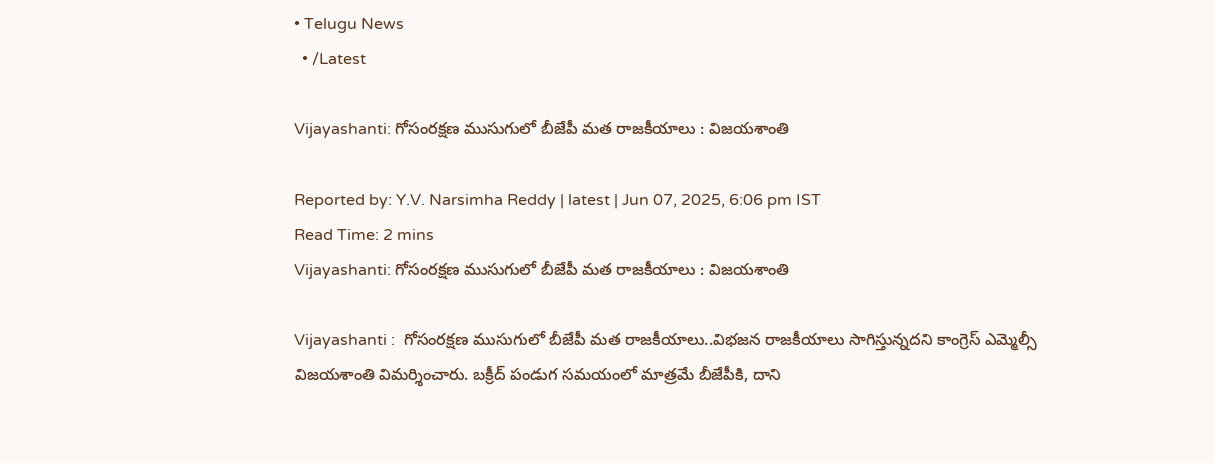• Telugu News
  • /Latest

Vijayashanti: గోసంరక్షణ ముసుగులో బీజేపీ మత రాజకీయాలు : విజయశాంతి

Reported by: Y.V. Narsimha Reddy | latest | Jun 07, 2025, 6:06 pm IST
Read Time: 2 mins
Vijayashanti: గోసంరక్షణ ముసుగులో బీజేపీ మత రాజకీయాలు : విజయశాంతి

Vijayashanti :  గోసంరక్షణ ముసుగులో బీజేపీ మత రాజకీయాలు..విభజన రాజకీయాలు సాగిస్తున్నదని కాంగ్రెస్ ఎమ్మెల్సీ విజయశాంతి విమర్శించారు. బక్రీద్ పండుగ సమయంలో మాత్రమే బీజేపీకి, దాని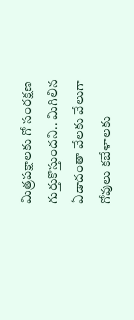మిత్రపక్షాలకు గో సంరక్షణ గుర్తుకొస్తుందని.. మిగిలిన ఏడాదంతా వేలకు వేలుగా గోవులు కబేళాలకు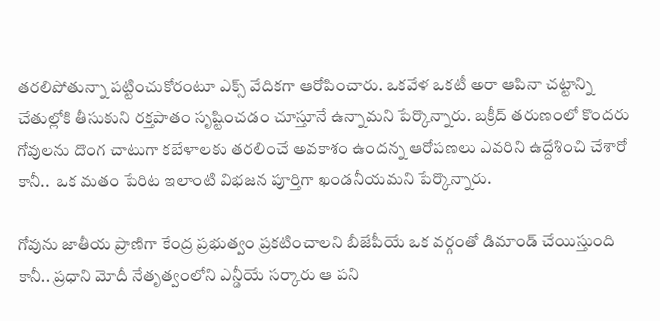తరలిపోతున్నా పట్టించుకోరంటూ ఎక్స్ వేదికగా ఆరోపించారు. ఒకవేళ ఒకటీ అరా ఆపినా చట్టాన్ని చేతుల్లోకి తీసుకుని రక్తపాతం సృష్టించడం చూస్తూనే ఉన్నామని పేర్కొన్నారు. బక్రీద్ తరుణంలో కొందరు గోవులను దొంగ చాటుగా కబేళాలకు తరలించే అవకాశం ఉందన్న ఆరోపణలు ఎవరిని ఉద్దేశించి చేశారో కానీ..  ఒక మతం పేరిట ఇలాంటి విభజన పూర్తిగా ఖండనీయమని పేర్కొన్నారు.

గోవును జాతీయ ప్రాణిగా కేంద్ర ప్రభుత్వం ప్రకటించాలని బీజేపీయే ఒక వర్గంతో డిమాండ్ చేయిస్తుంది కానీ.. ప్రధాని మోదీ నేతృత్వంలోని ఎన్డీయే సర్కారు ఆ పని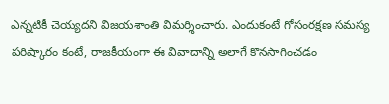ఎన్నటికీ చెయ్యదని విజయశాంతి విమర్శించారు. ఎందుకంటే గోసంరక్షణ సమస్య పరిష్కారం కంటే, రాజకీయంగా ఈ వివాదాన్ని అలాగే కొనసాగించడం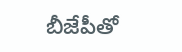బీజేపీతో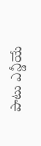పాటు ఎన్డీయే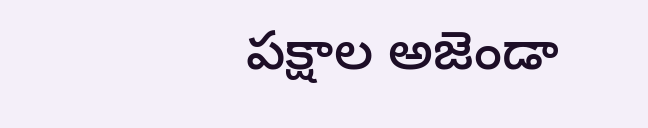పక్షాల అజెండా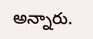అన్నారు.